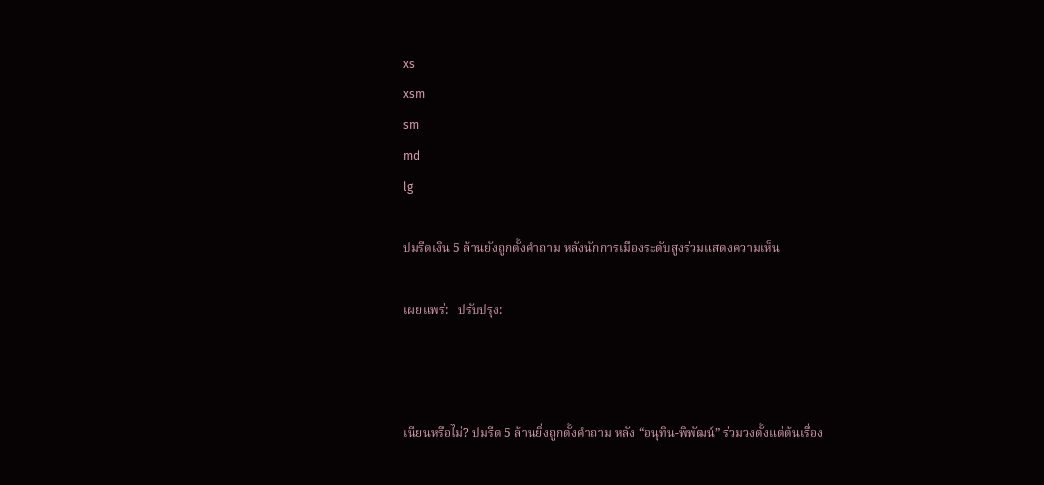xs
xsm
sm
md
lg

ปมรีดเงิน 5 ล้านยังถูกตั้งคำถาม หลังนักการเมืองระดับสูงร่วมแสดงความเห็น

เผยแพร่:   ปรับปรุง:



เนียนหรือไม่? ปมรีด 5 ล้านยิ่งถูกตั้งคำถาม หลัง “อนุทิน-พิพัฒน์” ร่วมวงตั้งแต่ต้นเรื่อง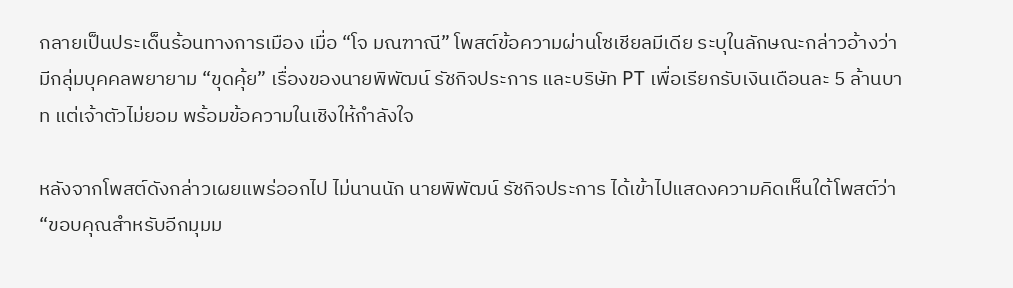กลายเป็นประเด็นร้อนทางการเมือง เมื่อ “โจ มณฑาณี” โพสต์ข้อความผ่านโซเชียลมีเดีย ระบุในลักษณะกล่าวอ้างว่า มีกลุ่มบุคคลพยายาม “ขุดคุ้ย” เรื่องของนายพิพัฒน์ รัชกิจประการ และบริษัท PT เพื่อเรียกรับเงินเดือนละ 5 ล้านบาท แต่เจ้าตัวไม่ยอม พร้อมข้อความในเชิงให้กำลังใจ

หลังจากโพสต์ดังกล่าวเผยแพร่ออกไป ไม่นานนัก นายพิพัฒน์ รัชกิจประการ ได้เข้าไปแสดงความคิดเห็นใต้โพสต์ว่า “ขอบคุณสำหรับอีกมุมม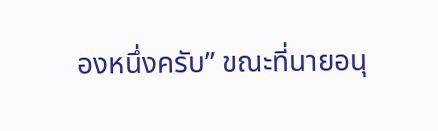องหนึ่งครับ” ขณะที่นายอนุ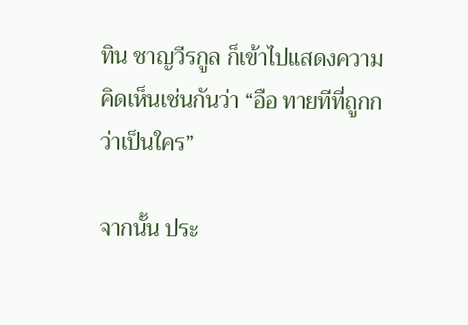ทิน ชาญวีรกูล ก็เข้าไปแสดงความคิดเห็นเช่นกันว่า “อือ ทายทีที่ถูกกว่าเป็นใคร”

จากนั้น ประ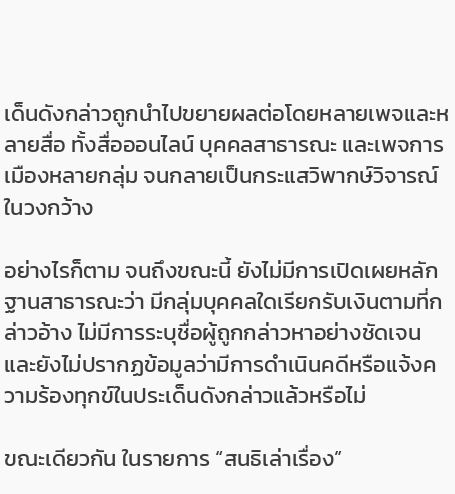เด็นดังกล่าวถูกนำไปขยายผลต่อโดยหลายเพจและหลายสื่อ ทั้งสื่อออนไลน์ บุคคลสาธารณะ และเพจการเมืองหลายกลุ่ม จนกลายเป็นกระแสวิพากษ์วิจารณ์ในวงกว้าง

อย่างไรก็ตาม จนถึงขณะนี้ ยังไม่มีการเปิดเผยหลักฐานสาธารณะว่า มีกลุ่มบุคคลใดเรียกรับเงินตามที่กล่าวอ้าง ไม่มีการระบุชื่อผู้ถูกกล่าวหาอย่างชัดเจน และยังไม่ปรากฏข้อมูลว่ามีการดำเนินคดีหรือแจ้งความร้องทุกข์ในประเด็นดังกล่าวแล้วหรือไม่

ขณะเดียวกัน ในรายการ “สนธิเล่าเรื่อง”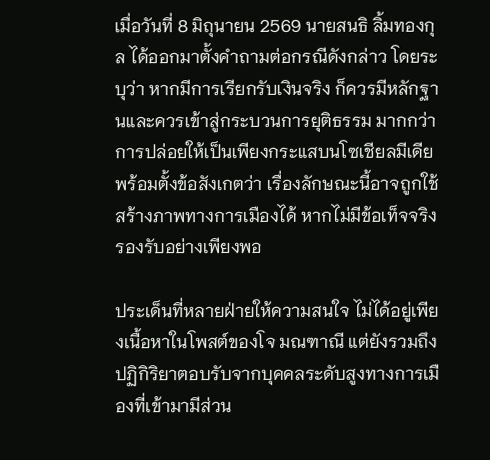เมื่อวันที่ 8 มิถุนายน 2569 นายสนธิ ลิ้มทองกุล ได้ออกมาตั้งคำถามต่อกรณีดังกล่าว โดยระบุว่า หากมีการเรียกรับเงินจริง ก็ควรมีหลักฐานและควรเข้าสู่กระบวนการยุติธรรม มากกว่าการปล่อยให้เป็นเพียงกระแสบนโซเชียลมีเดีย พร้อมตั้งข้อสังเกตว่า เรื่องลักษณะนี้อาจถูกใช้สร้างภาพทางการเมืองได้ หากไม่มีข้อเท็จจริงรองรับอย่างเพียงพอ

ประเด็นที่หลายฝ่ายให้ความสนใจ ไม่ได้อยู่เพียงเนื้อหาในโพสต์ของโจ มณฑาณี แต่ยังรวมถึงปฏิกิริยาตอบรับจากบุคคลระดับสูงทางการเมืองที่เข้ามามีส่วน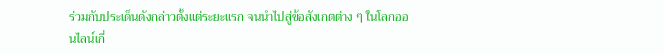ร่วมกับประเด็นดังกล่าวตั้งแต่ระยะแรก จนนำไปสู่ข้อสังเกตต่าง ๆ ในโลกออนไลน์เกี่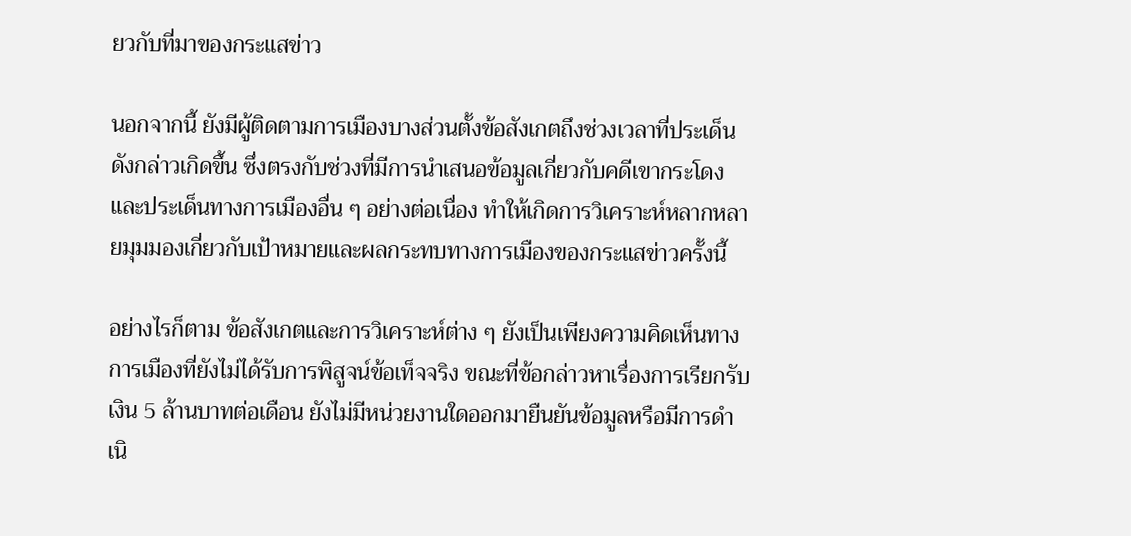ยวกับที่มาของกระแสข่าว

นอกจากนี้ ยังมีผู้ติดตามการเมืองบางส่วนตั้งข้อสังเกตถึงช่วงเวลาที่ประเด็นดังกล่าวเกิดขึ้น ซึ่งตรงกับช่วงที่มีการนำเสนอข้อมูลเกี่ยวกับคดีเขากระโดงและประเด็นทางการเมืองอื่น ๆ อย่างต่อเนื่อง ทำให้เกิดการวิเคราะห์หลากหลายมุมมองเกี่ยวกับเป้าหมายและผลกระทบทางการเมืองของกระแสข่าวครั้งนี้

อย่างไรก็ตาม ข้อสังเกตและการวิเคราะห์ต่าง ๆ ยังเป็นเพียงความคิดเห็นทางการเมืองที่ยังไม่ได้รับการพิสูจน์ข้อเท็จจริง ขณะที่ข้อกล่าวหาเรื่องการเรียกรับเงิน 5 ล้านบาทต่อเดือน ยังไม่มีหน่วยงานใดออกมายืนยันข้อมูลหรือมีการดำเนิ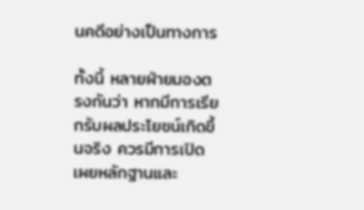นคดีอย่างเป็นทางการ

ทั้งนี้ หลายฝ่ายมองตรงกันว่า หากมีการเรียกรับผลประโยชน์เกิดขึ้นจริง ควรมีการเปิดเผยหลักฐานและ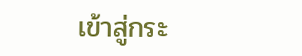เข้าสู่กระ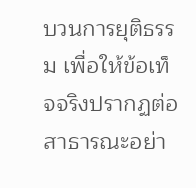บวนการยุติธรรม เพื่อให้ข้อเท็จจริงปรากฏต่อสาธารณะอย่า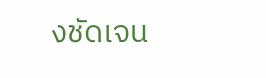งชัดเจน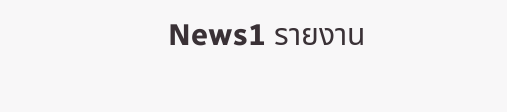News1 รายงาน